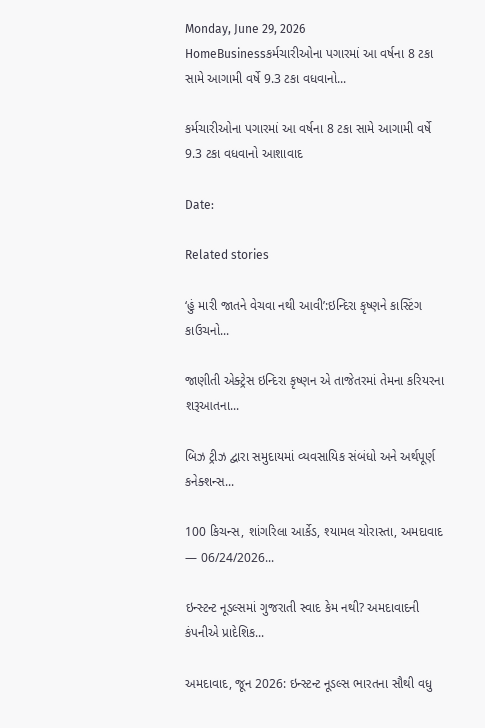Monday, June 29, 2026
HomeBusinessકર્મચારીઓના પગારમાં આ વર્ષના 8 ટકા સામે આગામી વર્ષે 9.3 ટકા વધવાનો...

કર્મચારીઓના પગારમાં આ વર્ષના 8 ટકા સામે આગામી વર્ષે 9.3 ટકા વધવાનો આશાવાદ

Date:

Related stories

‘હું મારી જાતને વેચવા નથી આવી’:ઇન્દિરા કૃષ્ણને કાસ્ટિંગ કાઉચનો...

જાણીતી એક્ટ્રેસ ઇન્દિરા કૃષ્ણન એ તાજેતરમાં તેમના કરિયરના શરૂઆતના...

બિઝ ટ્રીઝ દ્વારા સમુદાયમાં વ્યવસાયિક સંબંધો અને અર્થપૂર્ણ કનેક્શન્સ...

100 કિચન્સ, શાંગરિલા આર્કેડ, શ્યામલ ચોરાસ્તા, અમદાવાદ — 06/24/2026...

ઇન્સ્ટન્ટ નૂડલ્સમાં ગુજરાતી સ્વાદ કેમ નથી? અમદાવાદની કંપનીએ પ્રાદેશિક...

અમદાવાદ, જૂન 2026: ઇન્સ્ટન્ટ નૂડલ્સ ભારતના સૌથી વધુ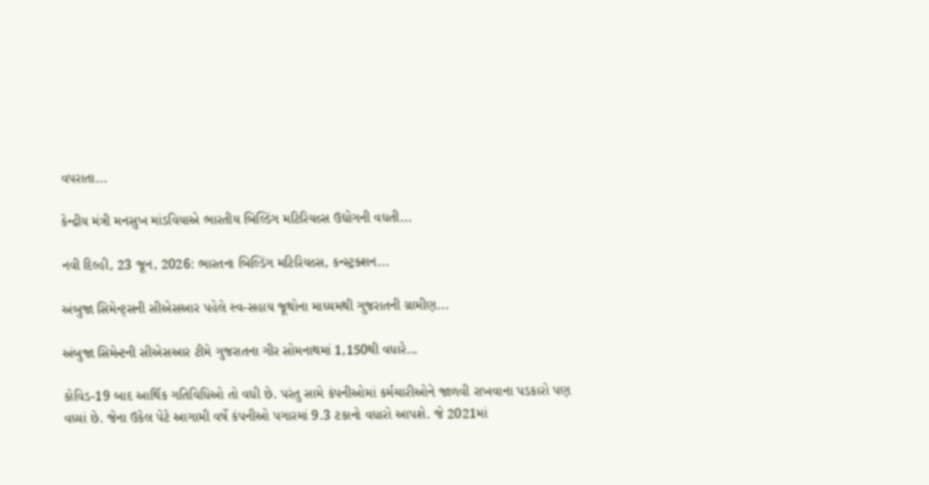વપરાતા...

કેન્દ્રીય મંત્રી મનસુખ માંડવિયાએ ભારતીય બિલ્ડિંગ મટિરિયલ્સ ઉદ્યોગની વધતી...

નવી દિલ્હી, 23 જૂન, 2026: ભારતના બિલ્ડિંગ મટિરિયલ્સ, કન્સ્ટ્રક્શન...

અંબુજા સિમેન્ટ્સની સીએસઆર પહેલે સ્વ-સહાય જૂથોના માધ્યમથી ગુજરાતની ગ્રામીણ...

અંબુજા સિમેન્ટની સીએસઆર ટીમે ગુજરાતના ગીર સોમનાથમાં 1,150થી વધારે...

કોવિડ-19 બાદ આર્થિક ગતિવિધિઓ તો વધી છે. પરંતુ સામે કંપનીઓમાં કર્મચારીઓને જાળવી રાખવાના પડકારો પણ વધ્યાં છે. જેના ઉકેલ પેટે આગામી વર્ષે કંપનીઓ પગારમાં 9.3 ટકાનો વધારો આપશે. જે 2021માં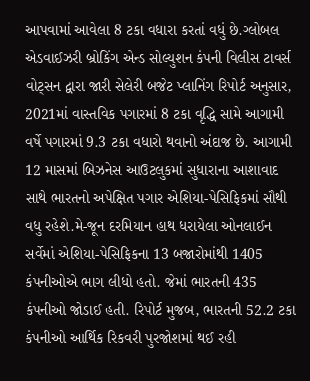આપવામાં આવેલા 8 ટકા વધારા કરતાં વધું છે.ગ્લોબલ એડવાઈઝરી બ્રોકિંગ એન્ડ સોલ્યુશન કંપની વિલીસ ટાવર્સ વોટ્સન દ્વારા જારી સેલેરી બજેટ પ્લાનિંગ રિપોર્ટ અનુસાર, 2021માં વાસ્તવિક પગારમાં 8 ટકા વૃદ્ધિ સામે આગામી વર્ષે પગારમાં 9.3 ટકા વધારો થવાનો અંદાજ છે. આગામી 12 માસમાં બિઝનેસ આઉટલુકમાં સુધારાના આશાવાદ સાથે ભારતનો અપેક્ષિત પગાર એશિયા-પેસિફિકમાં સૌથી વધુ રહેશે.મે-જૂન દરમિયાન હાથ ધરાયેલા ઓનલાઈન સર્વેમાં એશિયા-પેસિફિકના 13 બજારોમાંથી 1405 કંપનીઓએ ભાગ લીધો હતો. જેમાં ભારતની 435 કંપનીઓ જોડાઈ હતી. રિપોર્ટ મુજબ, ભારતની 52.2 ટકા કંપનીઓ આર્થિક રિકવરી પુરજોશમાં થઈ રહી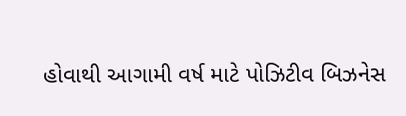હોવાથી આગામી વર્ષ માટે પોઝિટીવ બિઝનેસ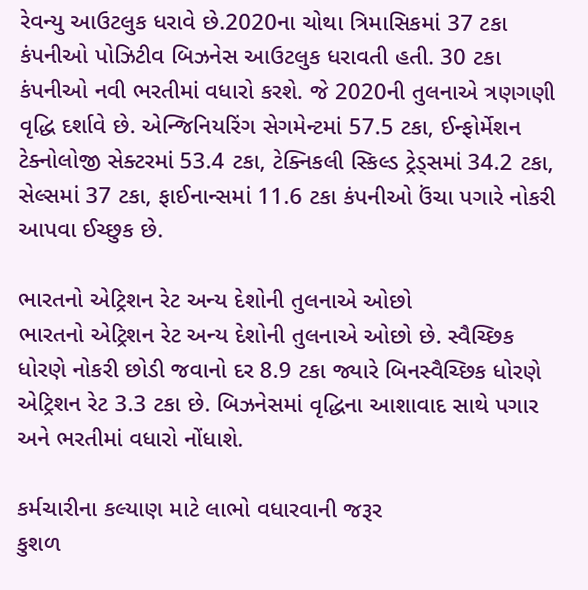રેવન્યુ આઉટલુક ધરાવે છે.2020ના ચોથા ત્રિમાસિકમાં 37 ટકા કંપનીઓ પોઝિટીવ બિઝનેસ આઉટલુક ધરાવતી હતી. 30 ટકા કંપનીઓ નવી ભરતીમાં વધારો કરશે. જે 2020ની તુલનાએ ત્રણગણી વૃદ્ધિ દર્શાવે છે. એન્જિનિયરિંગ સેગમેન્ટમાં 57.5 ટકા, ઈન્ફોર્મેશન ટેક્નોલોજી સેક્ટરમાં 53.4 ટકા, ટેક્નિકલી સ્કિલ્ડ ટ્રેડ્સમાં 34.2 ટકા, સેલ્સમાં 37 ટકા, ફાઈનાન્સમાં 11.6 ટકા કંપનીઓ ઉંચા પગારે નોકરી આપવા ઈચ્છુક છે.

ભારતનો એટ્રિશન રેટ અન્ય દેશોની તુલનાએ ઓછો
ભારતનો એટ્રિશન રેટ અન્ય દેશોની તુલનાએ ઓછો છે. સ્વૈચ્છિક ધોરણે નોકરી છોડી જવાનો દર 8.9 ટકા જ્યારે બિનસ્વૈચ્છિક ધોરણે એટ્રિશન રેટ 3.3 ટકા છે. બિઝનેસમાં વૃદ્ધિના આશાવાદ સાથે પગાર અને ભરતીમાં વધારો નોંધાશે.

કર્મચારીના કલ્યાણ માટે લાભો વધારવાની જરૂર
કુશળ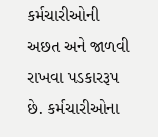કર્મચારીઓની અછત અને જાળવી રાખવા પડકારરૂપ છે. કર્મચારીઓના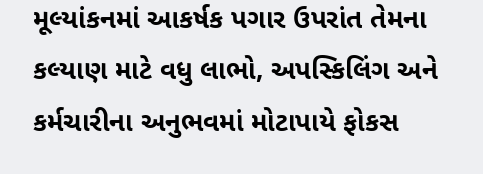મૂલ્યાંકનમાં આકર્ષક પગાર ઉપરાંત તેમના કલ્યાણ માટે વધુ લાભો, અપસ્કિલિંગ અને કર્મચારીના અનુભવમાં મોટાપાયે ફોકસ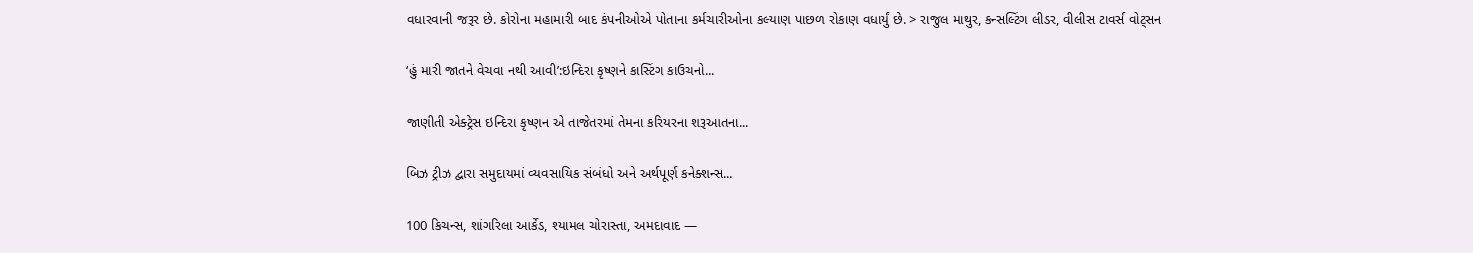વધારવાની જરૂર છે. કોરોના મહામારી બાદ કંપનીઓએ પોતાના કર્મચારીઓના કલ્યાણ પાછળ રોકાણ વધાર્યું છે. > રાજુલ માથુર, કન્સલ્ટિંગ લીડર, વીલીસ ટાવર્સ વોટ્સન

‘હું મારી જાતને વેચવા નથી આવી’:ઇન્દિરા કૃષ્ણને કાસ્ટિંગ કાઉચનો...

જાણીતી એક્ટ્રેસ ઇન્દિરા કૃષ્ણન એ તાજેતરમાં તેમના કરિયરના શરૂઆતના...

બિઝ ટ્રીઝ દ્વારા સમુદાયમાં વ્યવસાયિક સંબંધો અને અર્થપૂર્ણ કનેક્શન્સ...

100 કિચન્સ, શાંગરિલા આર્કેડ, શ્યામલ ચોરાસ્તા, અમદાવાદ —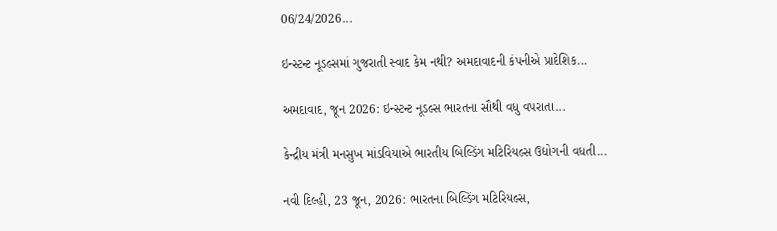06/24/2026...

ઇન્સ્ટન્ટ નૂડલ્સમાં ગુજરાતી સ્વાદ કેમ નથી? અમદાવાદની કંપનીએ પ્રાદેશિક...

અમદાવાદ, જૂન 2026: ઇન્સ્ટન્ટ નૂડલ્સ ભારતના સૌથી વધુ વપરાતા...

કેન્દ્રીય મંત્રી મનસુખ માંડવિયાએ ભારતીય બિલ્ડિંગ મટિરિયલ્સ ઉદ્યોગની વધતી...

નવી દિલ્હી, 23 જૂન, 2026: ભારતના બિલ્ડિંગ મટિરિયલ્સ,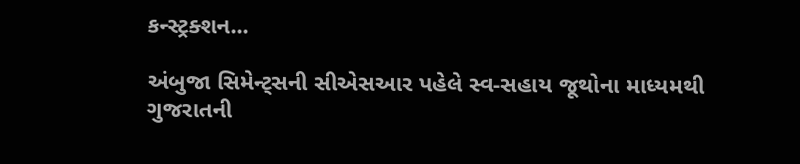કન્સ્ટ્રક્શન...

અંબુજા સિમેન્ટ્સની સીએસઆર પહેલે સ્વ-સહાય જૂથોના માધ્યમથી ગુજરાતની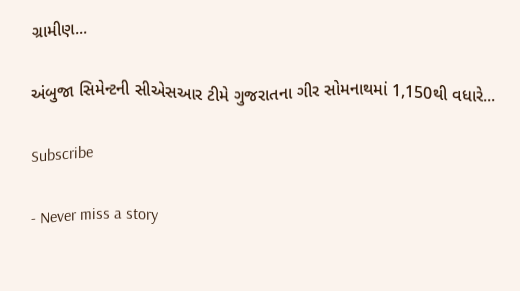ગ્રામીણ...

અંબુજા સિમેન્ટની સીએસઆર ટીમે ગુજરાતના ગીર સોમનાથમાં 1,150થી વધારે...

Subscribe

- Never miss a story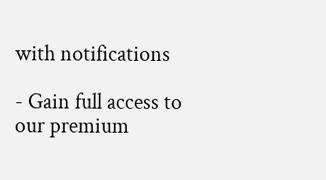with notifications

- Gain full access to our premium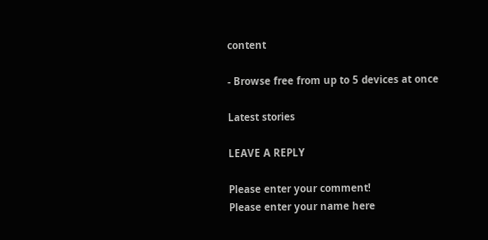content

- Browse free from up to 5 devices at once

Latest stories

LEAVE A REPLY

Please enter your comment!
Please enter your name here